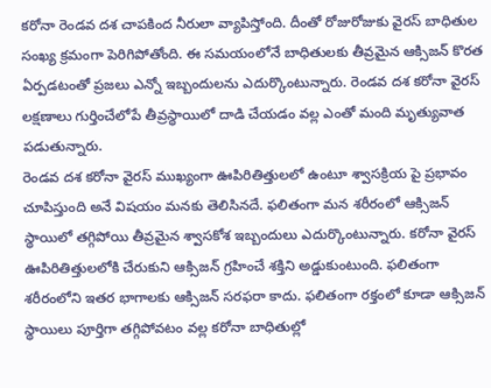కరోనా రెండవ దశ చాపకింద నీరులా వ్యాపిస్తోంది. దీంతో రోజురోజుకు వైరస్ బాధితుల సంఖ్య క్రమంగా పెరిగిపోతోంది. ఈ సమయంలోనే బాధితులకు తీవ్రమైన ఆక్సిజన్ కొరత ఏర్పడటంతో ప్రజలు ఎన్నో ఇబ్బందులను ఎదుర్కొంటున్నారు. రెండవ దశ కరోనా వైరస్ లక్షణాలు గుర్తించేలోపే తీవ్రస్థాయిలో దాడి చేయడం వల్ల ఎంతో మంది మృత్యువాత పడుతున్నారు.
రెండవ దశ కరోనా వైరస్ ముఖ్యంగా ఊపిరితిత్తులలో ఉంటూ శ్వాసక్రియ పై ప్రభావం చూపిస్తుంది అనే విషయం మనకు తెలిసినదే. ఫలితంగా మన శరీరంలో ఆక్సిజన్ స్థాయిలో తగ్గిపోయి తీవ్రమైన శ్వాసకోశ ఇబ్బందులు ఎదుర్కొంటున్నారు. కరోనా వైరస్ ఊపిరితిత్తులలోకి చేరుకుని ఆక్సిజన్ గ్రహించే శక్తిని అడ్డుకుంటుంది. ఫలితంగా శరీరంలోని ఇతర భాగాలకు ఆక్సిజన్ సరఫరా కాదు. ఫలితంగా రక్తంలో కూడా ఆక్సిజన్ స్థాయిలు పూర్తిగా తగ్గిపోవటం వల్ల కరోనా బాధితుల్లో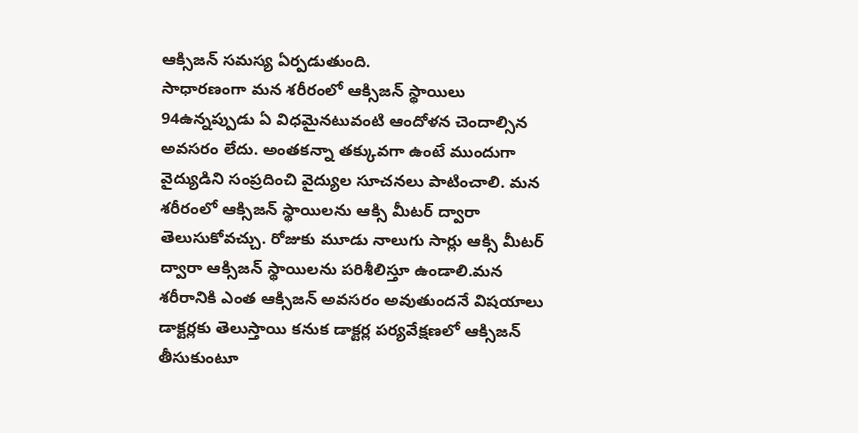ఆక్సిజన్ సమస్య ఏర్పడుతుంది.
సాధారణంగా మన శరీరంలో ఆక్సిజన్ స్థాయిలు 94ఉన్నప్పుడు ఏ విధమైనటువంటి ఆందోళన చెందాల్సిన అవసరం లేదు. అంతకన్నా తక్కువగా ఉంటే ముందుగా వైద్యుడిని సంప్రదించి వైద్యుల సూచనలు పాటించాలి. మన శరీరంలో ఆక్సిజన్ స్థాయిలను ఆక్సి మీటర్ ద్వారా తెలుసుకోవచ్చు. రోజుకు మూడు నాలుగు సార్లు ఆక్సి మీటర్ ద్వారా ఆక్సిజన్ స్థాయిలను పరిశీలిస్తూ ఉండాలి.మన శరీరానికి ఎంత ఆక్సిజన్ అవసరం అవుతుందనే విషయాలు డాక్టర్లకు తెలుస్తాయి కనుక డాక్టర్ల పర్యవేక్షణలో ఆక్సిజన్ తీసుకుంటూ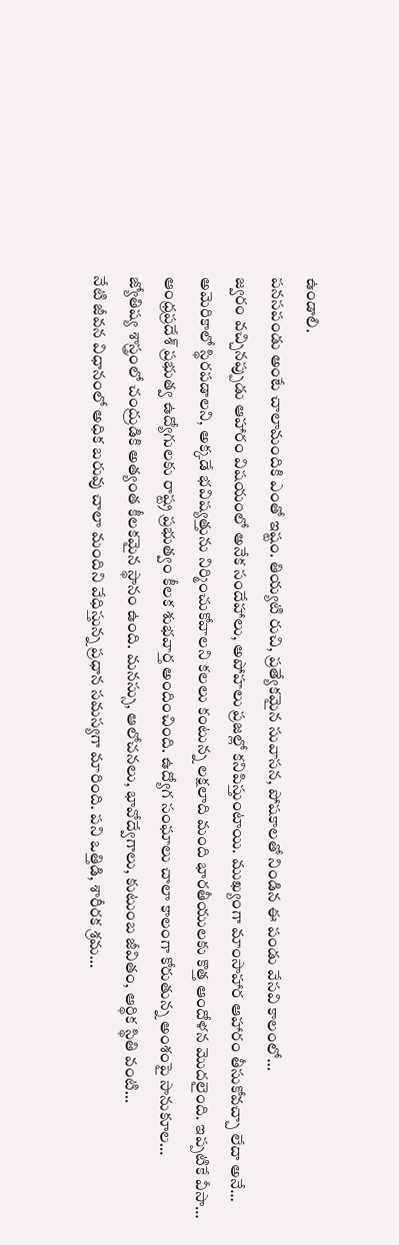ఉండాలి.
పనసపండు అంటే చాలామందికి ఎంతో ఇష్టం. తియ్యటి రుచి, ప్రత్యేకమైన సువాసన, పోషకాలతో నిండిన ఈ పండు వేసవి కాలంలో…
జ్వరం వచ్చినప్పుడు ఆహారం విషయంలో అనేక సందేహాలు, అపోహలు ప్రజల్లో కనిపిస్తుంటాయి. ముఖ్యంగా మాంసాహార ఆహారం తీసుకోవచ్చా లేదా అనే…
అమెరికాలో స్థిరపడాలని, అక్కడే భవిష్యత్తును నిర్మించుకోవాలని కలలు కంటున్న లక్షలాది మంది భారతీయులకు కొత్త ఆందోళన మొదలైంది. ఇప్పటికే వీసా…
ఆంధ్రప్రదేశ్ ప్రభుత్వ ఉద్యోగులకు రాష్ట్ర ప్రభుత్వం కీలక శుభవార్త అందించింది. ఉద్యోగ సంఘాలు చాలా కాలంగా కోరుతున్న అంశంపై సానుకూల…
జ్యోతిష్య శాస్త్రంలో చంద్రుడికి అత్యంత కీలకమైన స్థానం ఉంది. మనస్సు, ఆలోచనలు, భావోద్వేగాలు, కుటుంబ జీవితం, ఆర్థిక స్థితి వంటి…
నేటి జీవన విధానంలో అధిక బరువు చాలా మందిని వేధిస్తున్న ప్రధాన సమస్యగా మారింది. పని ఒత్తిడి, శారీరక శ్రమ…